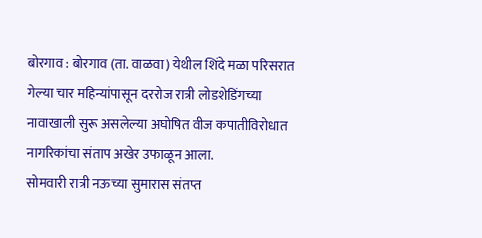बोरगाव : बोरगाव (ता. वाळवा) येथील शिंदे मळा परिसरात गेल्या चार महिन्यांपासून दररोज रात्री लोडशेडिंगच्या नावाखाली सुरू असलेल्या अघोषित वीज कपातीविरोधात नागरिकांचा संताप अखेर उफाळून आला.
सोमवारी रात्री नऊच्या सुमारास संतप्त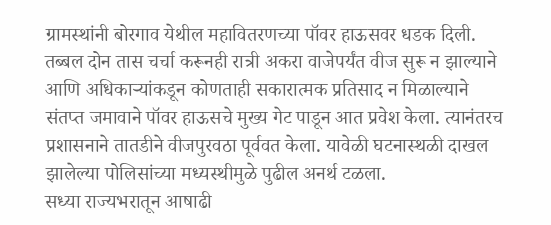ग्रामस्थांनी बोरगाव येथील महावितरणच्या पॉवर हाऊसवर धडक दिली. तब्बल दोन तास चर्चा करूनही रात्री अकरा वाजेपर्यंत वीज सुरू न झाल्याने आणि अधिकाऱ्यांकडून कोणताही सकारात्मक प्रतिसाद न मिळाल्याने संतप्त जमावाने पॉवर हाऊसचे मुख्य गेट पाडून आत प्रवेश केला. त्यानंतरच प्रशासनाने तातडीने वीजपुरवठा पूर्ववत केला. यावेळी घटनास्थळी दाखल झालेल्या पोलिसांच्या मध्यस्थीमुळे पुढील अनर्थ टळला.
सध्या राज्यभरातून आषाढी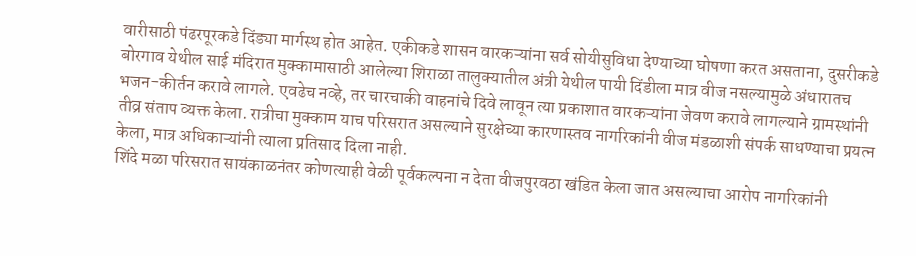वारीसाठी पंढरपूरकडे दिंड्या मार्गस्थ होत आहेत. एकीकडे शासन वारकऱ्यांना सर्व सोयीसुविधा देण्याच्या घोषणा करत असताना, दुसरीकडे बोरगाव येथील साई मंदिरात मुक्कामासाठी आलेल्या शिराळा तालुक्यातील अंत्री येथील पायी दिंडीला मात्र वीज नसल्यामुळे अंधारातच भजन-कीर्तन करावे लागले. एवढेच नव्हे, तर चारचाकी वाहनांचे दिवे लावून त्या प्रकाशात वारकऱ्यांना जेवण करावे लागल्याने ग्रामस्थांनी तीव्र संताप व्यक्त केला. रात्रीचा मुक्काम याच परिसरात असल्याने सुरक्षेच्या कारणास्तव नागरिकांनी वीज मंडळाशी संपर्क साधण्याचा प्रयत्न केला, मात्र अधिकाऱ्यांनी त्याला प्रतिसाद दिला नाही.
शिंदे मळा परिसरात सायंकाळनंतर कोणत्याही वेळी पूर्वकल्पना न देता वीजपुरवठा खंडित केला जात असल्याचा आरोप नागरिकांनी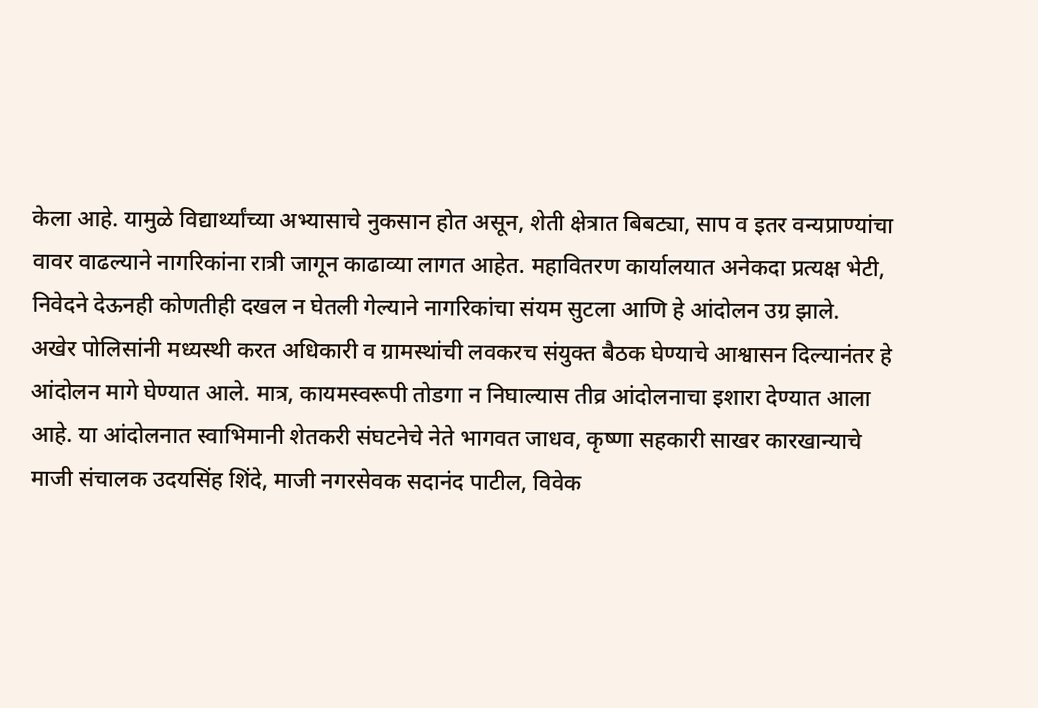केला आहे. यामुळे विद्यार्थ्यांच्या अभ्यासाचे नुकसान होत असून, शेती क्षेत्रात बिबट्या, साप व इतर वन्यप्राण्यांचा वावर वाढल्याने नागरिकांना रात्री जागून काढाव्या लागत आहेत. महावितरण कार्यालयात अनेकदा प्रत्यक्ष भेटी, निवेदने देऊनही कोणतीही दखल न घेतली गेल्याने नागरिकांचा संयम सुटला आणि हे आंदोलन उग्र झाले.
अखेर पोलिसांनी मध्यस्थी करत अधिकारी व ग्रामस्थांची लवकरच संयुक्त बैठक घेण्याचे आश्वासन दिल्यानंतर हे आंदोलन मागे घेण्यात आले. मात्र, कायमस्वरूपी तोडगा न निघाल्यास तीव्र आंदोलनाचा इशारा देण्यात आला आहे. या आंदोलनात स्वाभिमानी शेतकरी संघटनेचे नेते भागवत जाधव, कृष्णा सहकारी साखर कारखान्याचे माजी संचालक उदयसिंह शिंदे, माजी नगरसेवक सदानंद पाटील, विवेक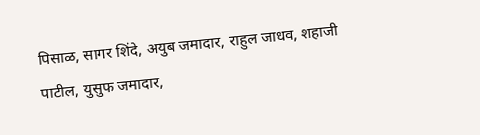पिसाळ, सागर शिंदे, अयुब जमादार, राहुल जाधव, शहाजी पाटील, युसुफ जमादार,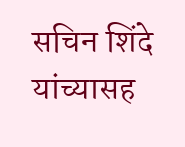सचिन शिंदे यांच्यासह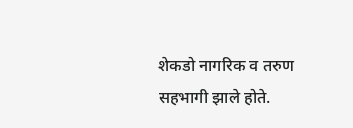शेकडो नागरिक व तरुण सहभागी झाले होते.